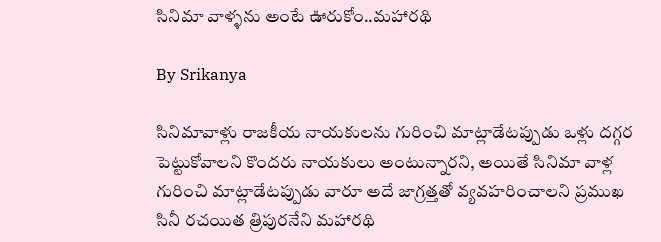సినిమా వాళ్ళను అంటే ఊరుకోం..మహారథి

By Srikanya

సినిమావాళ్లు రాజకీయ నాయకులను గురించి మాట్లాడేటప్పుడు ఒళ్లు దగ్గర పెట్టుకోవాలని కొందరు నాయకులు అంటున్నారని, అయితే సినిమా వాళ్ల గురించి మాట్లాడేటప్పుడు వారూ అదే జాగ్రత్తతో వ్యవహరించాలని ప్రముఖ సినీ రచయిత త్రిపురనేని మహారథి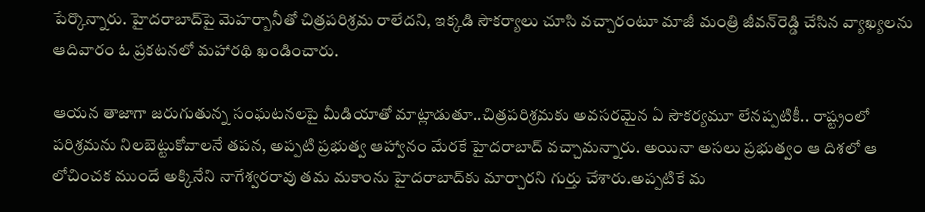పేర్కొన్నారు. హైదరాబాద్‌పై మెహర్బానీతో చిత్రపరిశ్రమ రాలేదని, ఇక్కడి సౌకర్యాలు చూసి వచ్చారంటూ మాజీ మంత్రి జీవన్‌రెడ్డి చేసిన వ్యాఖ్యలను ఆదివారం ఓ ప్రకటనలో మహారథి ఖండించారు.

ఆయన తాజాగా జరుగుతున్న సంఘటనలపై మీడియాతో మాట్లాడుతూ..చిత్రపరిశ్రమకు అవసరమైన ఏ సౌకర్యమూ లేనప్పటికీ.. రాష్ట్రంలో పరిశ్రమను నిలబెట్టుకోవాలనే తపన, అప్పటి ప్రభుత్వ ఆహ్వానం మేరకే హైదరాబాద్‌ వచ్చామన్నారు. అయినా అసలు ప్రభుత్వం ఆ దిశలో ఆ లోచించక ముందే అక్కినేని నాగేశ్వరరావు తమ మకాంను హైదరాబాద్‌కు మార్చారని గుర్తు చేశారు.అప్పటికే మ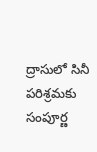ద్రాసులో సినీ పరిశ్రమకు సంపూర్ణ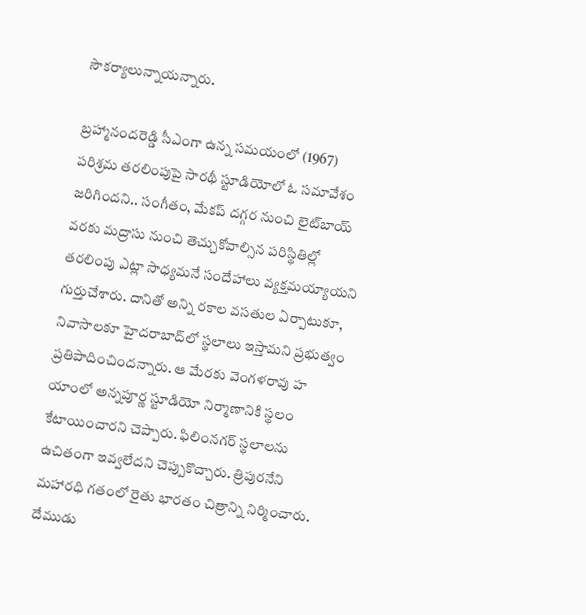సౌకర్యాలున్నాయన్నారు.

బ్రహ్మానందరెడ్డి సీఎంగా ఉన్న సమయంలో (1967) పరిశ్రమ తరలింపుపై సారథీ స్టూడియోలో ఓ సమావేశం జరిగిందని.. సంగీతం, మేకప్‌ దగ్గర నుంచి లైట్‌బాయ్‌ వరకు మద్రాసు నుంచి తెచ్చుకోవాల్సిన పరిస్థితిల్లో తరలింపు ఎట్లా సాధ్యమనే సందేహాలు వ్యక్తమయ్యాయని గుర్తుచేశారు. దానితో అన్ని రకాల వసతుల ఏర్పాటుకూ, నివాసాలకూ హైదరాబాద్‌లో స్థలాలు ఇస్తామని ప్రభుత్వం ప్రతిపాదించిందన్నారు. ఆ మేరకు వెంగళరావు హ యాంలో అన్నపూర్ణ స్టూడియో నిర్మాణానికి స్థలం కేటాయించారని చెప్పారు. ఫిలింనగర్‌ స్థలాలను ఉచితంగా ఇవ్వలేదని చెప్పుకొచ్చారు. త్రిపురనేని మహారధి గతంలో రైతు భారతం చిత్రాన్ని నిర్మించారు. దేముడు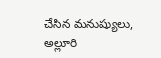చేసిన మనుష్యులు, అల్లూరి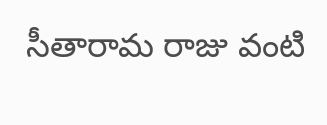సీతారామ రాజు వంటి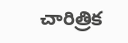చారిత్రిక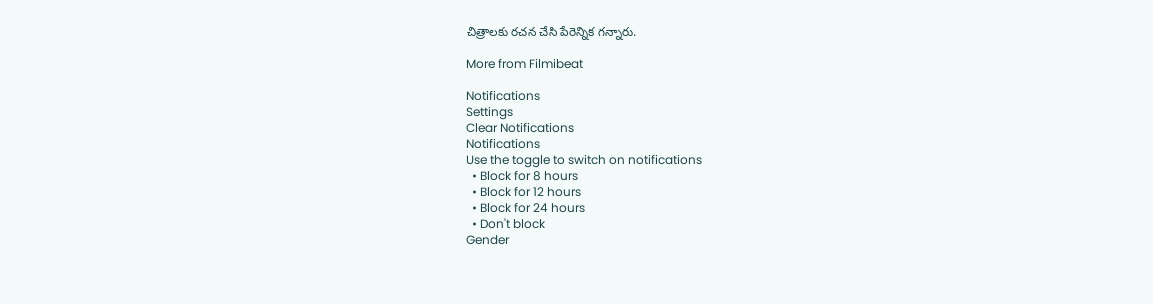చిత్రాలకు రచన చేసి పేరెన్నిక గన్నారు.

More from Filmibeat

Notifications
Settings
Clear Notifications
Notifications
Use the toggle to switch on notifications
  • Block for 8 hours
  • Block for 12 hours
  • Block for 24 hours
  • Don't block
Gender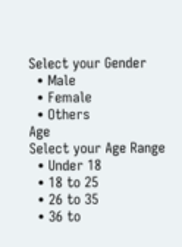Select your Gender
  • Male
  • Female
  • Others
Age
Select your Age Range
  • Under 18
  • 18 to 25
  • 26 to 35
  • 36 to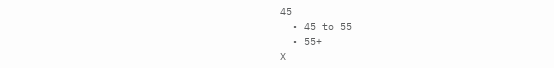45
  • 45 to 55
  • 55+
X